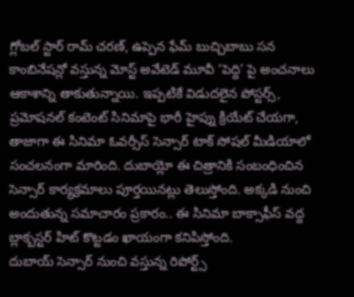గ్లోబల్ స్టార్ రామ్ చరణ్, ఉప్పెన ఫేమ్ బుచ్చిబాబు సన కాంబినేషన్లో వస్తున్న మోస్ట్ అవేటెడ్ మూవీ ‘పెద్ది’ పై అంచనాలు ఆకాశాన్ని తాకుతున్నాయి. ఇప్పటికే విడుదలైన పోస్టర్స్, ప్రమోషనల్ కంటెంట్ సినిమాపై భారీ హైప్ను క్రియేట్ చేయగా, తాజాగా ఈ సినిమా ఓవర్సీస్ సెన్సార్ టాక్ సోషల్ మీడియాలో సంచలనంగా మారింది. దుబాయ్లో ఈ చిత్రానికి సంబంధించిన సెన్సార్ కార్యక్రమాలు పూర్తయినట్లు తెలుస్తోంది. అక్కడి నుంచి అందుతున్న సమాచారం ప్రకారం.. ఈ సినిమా బాక్సాఫీస్ వద్ద బ్లాక్బస్టర్ హిట్ కొట్టడం ఖాయంగా కనిపిస్తోంది.
దుబాయ్ సెన్సార్ నుంచి వస్తున్న రిపోర్ట్స్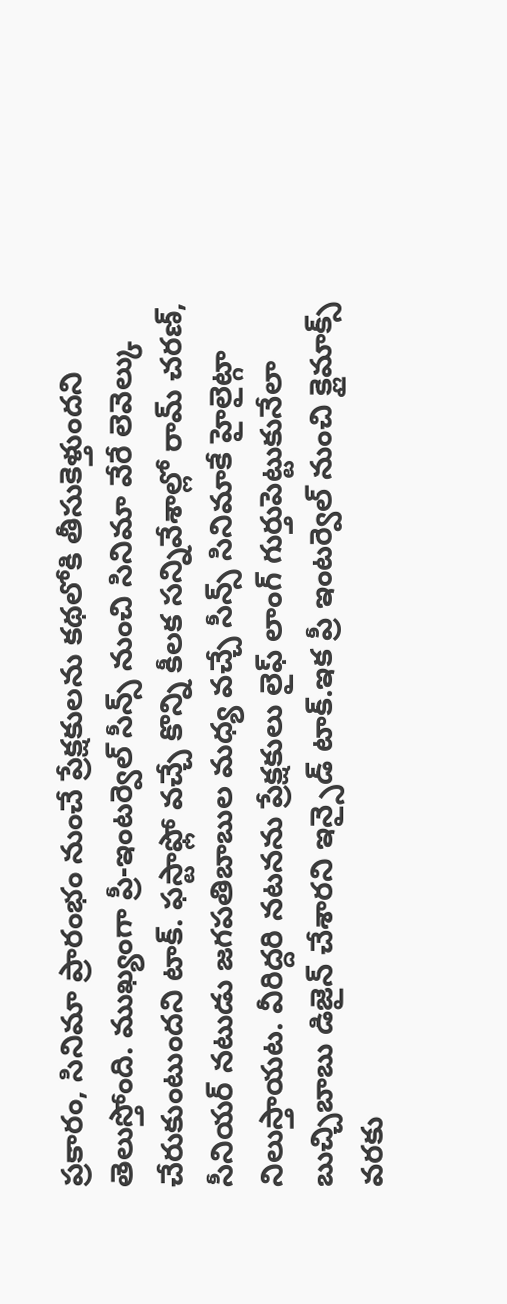ప్రకారం, సినిమా ప్రారంభం నుంచే ప్రేక్షకులను కథలోకి తీసుకెళ్తుందని తెలుస్తోంది. ముఖ్యంగా ప్రీ-ఇంటర్వెల్ సీన్స్ నుంచి సినిమా వేరే లెవెల్కు చేరుకుంటుందని టాక్. ఫస్టాఫ్లో వచ్చే కొన్ని కీలక సన్నివేశాల్లో రామ్ చరణ్, సీనియర్ నటుడు జగపతిబాబుల మధ్య వచ్చే సీన్స్ సినిమాకే హైలైట్గా నిలుస్తాయట. వీరిద్దరి నటనను ప్రేక్షకులు లైఫ్ లాంగ్ గుర్తుపెట్టుకునేలా బుచ్చిబాబు డిజైన్ చేశారని ఇన్సైడ్ టాక్.ఇక ప్రీ ఇంటర్వెల్ నుంచి క్లైమాక్స్ వరకు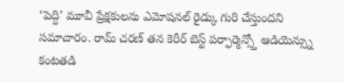‘పెద్ది’ మూవీ ప్రేక్షకులను ఎమోషనల్ రైడ్కు గురి చేస్తుందని సమాచారం. రామ్ చరణ్ తన కెరీర్ బెస్ట్ పర్ఫార్మెన్స్తో ఆడియెన్స్ను కంటతడి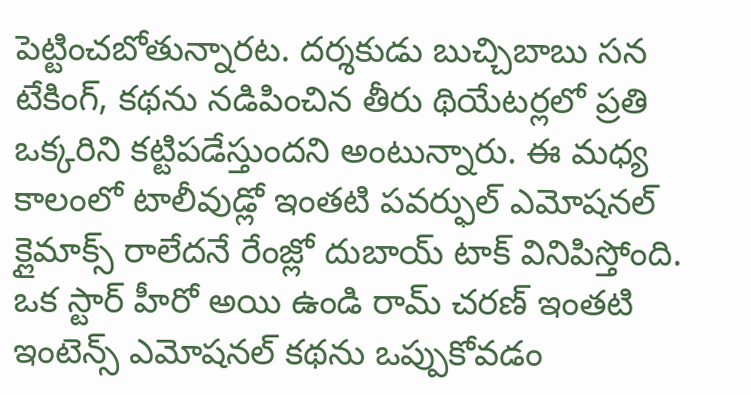పెట్టించబోతున్నారట. దర్శకుడు బుచ్చిబాబు సన టేకింగ్, కథను నడిపించిన తీరు థియేటర్లలో ప్రతి ఒక్కరిని కట్టిపడేస్తుందని అంటున్నారు. ఈ మధ్య కాలంలో టాలీవుడ్లో ఇంతటి పవర్ఫుల్ ఎమోషనల్ క్లైమాక్స్ రాలేదనే రేంజ్లో దుబాయ్ టాక్ వినిపిస్తోంది. ఒక స్టార్ హీరో అయి ఉండి రామ్ చరణ్ ఇంతటి ఇంటెన్స్ ఎమోషనల్ కథను ఒప్పుకోవడం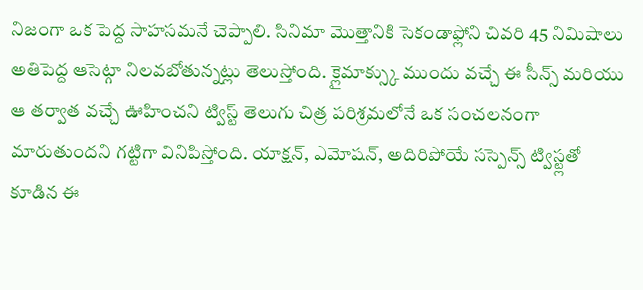నిజంగా ఒక పెద్ద సాహసమనే చెప్పాలి. సినిమా మొత్తానికి సెకండాఫ్లోని చివరి 45 నిమిషాలు అతిపెద్ద ఆసెట్గా నిలవబోతున్నట్లు తెలుస్తోంది. క్లైమాక్స్కు ముందు వచ్చే ఈ సీన్స్ మరియు ఆ తర్వాత వచ్చే ఊహించని ట్విస్ట్ తెలుగు చిత్ర పరిశ్రమలోనే ఒక సంచలనంగా మారుతుందని గట్టిగా వినిపిస్తోంది. యాక్షన్, ఎమోషన్, అదిరిపోయే సస్పెన్స్ ట్విస్ట్లతో కూడిన ఈ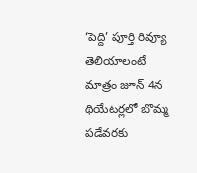‘పెద్ది’ పూర్తి రివ్యూ తెలియాలంటే మాత్రం జూన్ 4న థియేటర్లలో బొమ్మ పడేవరకు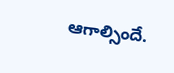ఆగాల్సిందే.